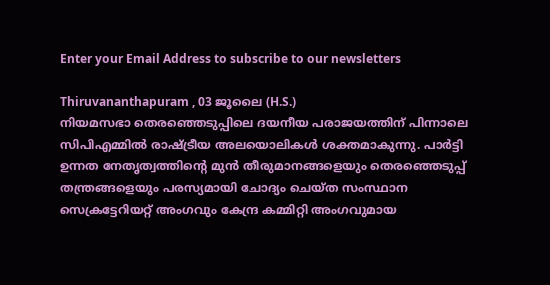Enter your Email Address to subscribe to our newsletters

Thiruvananthapuram , 03 ജൂലൈ (H.S.)
നിയമസഭാ തെരഞ്ഞെടുപ്പിലെ ദയനീയ പരാജയത്തിന് പിന്നാലെ സിപിഎമ്മിൽ രാഷ്ട്രീയ അലയൊലികൾ ശക്തമാകുന്നു. പാർട്ടി ഉന്നത നേതൃത്വത്തിൻ്റെ മുൻ തീരുമാനങ്ങളെയും തെരഞ്ഞെടുപ്പ് തന്ത്രങ്ങളെയും പരസ്യമായി ചോദ്യം ചെയ്ത സംസ്ഥാന സെക്രട്ടേറിയറ്റ് അംഗവും കേന്ദ്ര കമ്മിറ്റി അംഗവുമായ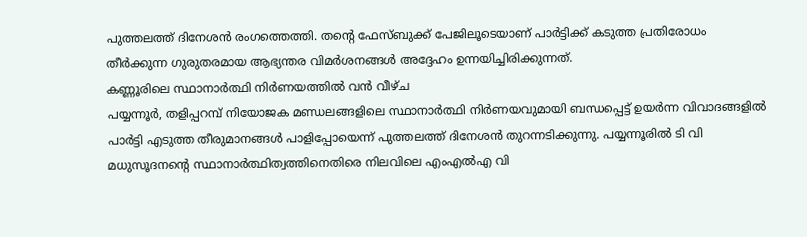പുത്തലത്ത് ദിനേശൻ രംഗത്തെത്തി. തൻ്റെ ഫേസ്ബുക്ക് പേജിലൂടെയാണ് പാർട്ടിക്ക് കടുത്ത പ്രതിരോധം തീർക്കുന്ന ഗുരുതരമായ ആഭ്യന്തര വിമർശനങ്ങൾ അദ്ദേഹം ഉന്നയിച്ചിരിക്കുന്നത്.
കണ്ണൂരിലെ സ്ഥാനാർത്ഥി നിർണയത്തിൽ വൻ വീഴ്ച
പയ്യന്നൂർ, തളിപ്പറമ്പ് നിയോജക മണ്ഡലങ്ങളിലെ സ്ഥാനാർത്ഥി നിർണയവുമായി ബന്ധപ്പെട്ട് ഉയർന്ന വിവാദങ്ങളിൽ പാർട്ടി എടുത്ത തീരുമാനങ്ങൾ പാളിപ്പോയെന്ന് പുത്തലത്ത് ദിനേശൻ തുറന്നടിക്കുന്നു. പയ്യന്നൂരിൽ ടി വി മധുസൂദനൻ്റെ സ്ഥാനാർത്ഥിത്വത്തിനെതിരെ നിലവിലെ എംഎൽഎ വി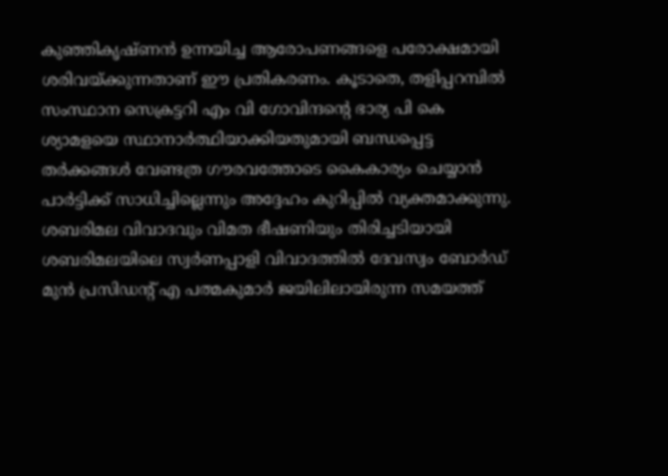കുഞ്ഞികൃഷ്ണൻ ഉന്നയിച്ച ആരോപണങ്ങളെ പരോക്ഷമായി ശരിവയ്ക്കുന്നതാണ് ഈ പ്രതികരണം. കൂടാതെ, തളിപ്പറമ്പിൽ സംസ്ഥാന സെക്രട്ടറി എം വി ഗോവിന്ദൻ്റെ ഭാര്യ പി കെ ശ്യാമളയെ സ്ഥാനാർത്ഥിയാക്കിയതുമായി ബന്ധപ്പെട്ട തർക്കങ്ങൾ വേണ്ടത്ര ഗൗരവത്തോടെ കൈകാര്യം ചെയ്യാൻ പാർട്ടിക്ക് സാധിച്ചില്ലെന്നും അദ്ദേഹം കുറിപ്പിൽ വ്യക്തമാക്കുന്നു.
ശബരിമല വിവാദവും വിമത ഭീഷണിയും തിരിച്ചടിയായി
ശബരിമലയിലെ സ്വർണപ്പാളി വിവാദത്തിൽ ദേവസ്വം ബോർഡ് മുൻ പ്രസിഡൻ്റ് എ പത്മകുമാർ ജയിലിലായിരുന്ന സമയത്ത്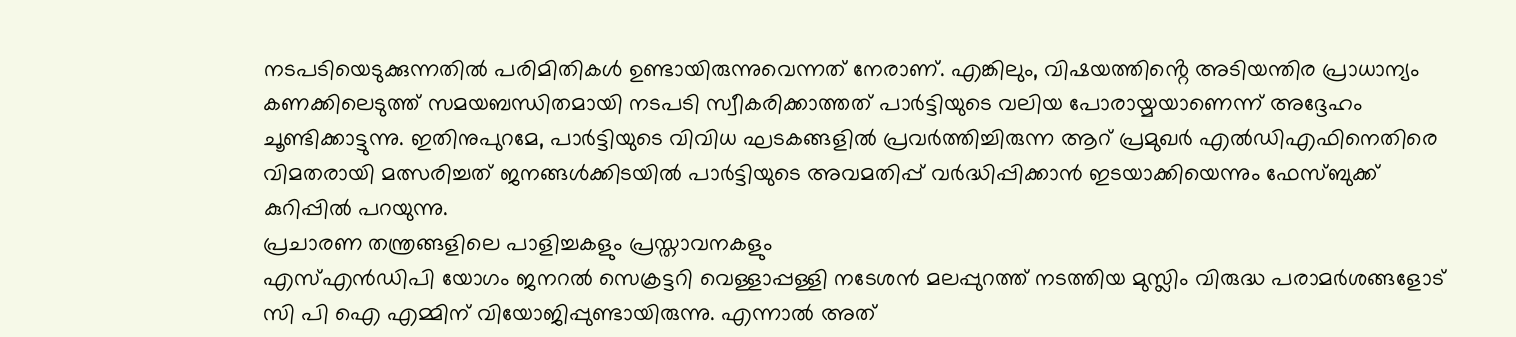നടപടിയെടുക്കുന്നതിൽ പരിമിതികൾ ഉണ്ടായിരുന്നുവെന്നത് നേരാണ്. എങ്കിലും, വിഷയത്തിൻ്റെ അടിയന്തിര പ്രാധാന്യം കണക്കിലെടുത്ത് സമയബന്ധിതമായി നടപടി സ്വീകരിക്കാത്തത് പാർട്ടിയുടെ വലിയ പോരായ്മയാണെന്ന് അദ്ദേഹം ചൂണ്ടിക്കാട്ടുന്നു. ഇതിനുപുറമേ, പാർട്ടിയുടെ വിവിധ ഘടകങ്ങളിൽ പ്രവർത്തിച്ചിരുന്ന ആറ് പ്രമുഖർ എൽഡിഎഫിനെതിരെ വിമതരായി മത്സരിച്ചത് ജനങ്ങൾക്കിടയിൽ പാർട്ടിയുടെ അവമതിപ്പ് വർദ്ധിപ്പിക്കാൻ ഇടയാക്കിയെന്നും ഫേസ്ബുക്ക് കുറിപ്പിൽ പറയുന്നു.
പ്രചാരണ തന്ത്രങ്ങളിലെ പാളിച്ചകളും പ്രസ്താവനകളും
എസ്എൻഡിപി യോഗം ജനറൽ സെക്രട്ടറി വെള്ളാപ്പള്ളി നടേശൻ മലപ്പുറത്ത് നടത്തിയ മുസ്ലിം വിരുദ്ധ പരാമർശങ്ങളോട് സി പി ഐ എമ്മിന് വിയോജിപ്പുണ്ടായിരുന്നു. എന്നാൽ അത്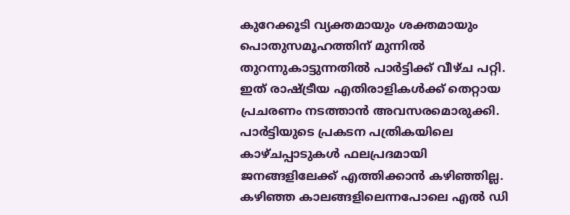കുറേക്കൂടി വ്യക്തമായും ശക്തമായും പൊതുസമൂഹത്തിന് മുന്നിൽ തുറന്നുകാട്ടുന്നതിൽ പാർട്ടിക്ക് വീഴ്ച പറ്റി. ഇത് രാഷ്ട്രീയ എതിരാളികൾക്ക് തെറ്റായ പ്രചരണം നടത്താൻ അവസരമൊരുക്കി.
പാർട്ടിയുടെ പ്രകടന പത്രികയിലെ കാഴ്ചപ്പാടുകൾ ഫലപ്രദമായി ജനങ്ങളിലേക്ക് എത്തിക്കാൻ കഴിഞ്ഞില്ല. കഴിഞ്ഞ കാലങ്ങളിലെന്നപോലെ എൽ ഡി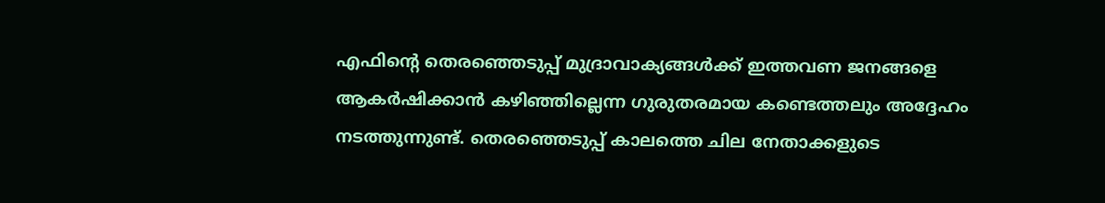എഫിൻ്റെ തെരഞ്ഞെടുപ്പ് മുദ്രാവാക്യങ്ങൾക്ക് ഇത്തവണ ജനങ്ങളെ ആകർഷിക്കാൻ കഴിഞ്ഞില്ലെന്ന ഗുരുതരമായ കണ്ടെത്തലും അദ്ദേഹം നടത്തുന്നുണ്ട്. തെരഞ്ഞെടുപ്പ് കാലത്തെ ചില നേതാക്കളുടെ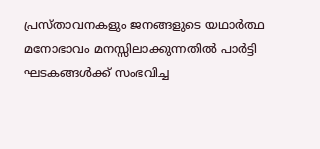പ്രസ്താവനകളും ജനങ്ങളുടെ യഥാർത്ഥ മനോഭാവം മനസ്സിലാക്കുന്നതിൽ പാർട്ടി ഘടകങ്ങൾക്ക് സംഭവിച്ച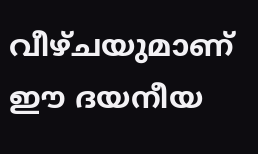വീഴ്ചയുമാണ് ഈ ദയനീയ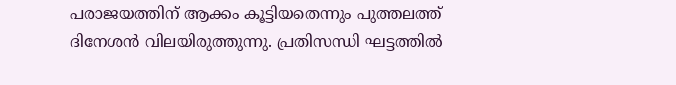പരാജയത്തിന് ആക്കം കൂട്ടിയതെന്നും പുത്തലത്ത് ദിനേശൻ വിലയിരുത്തുന്നു. പ്രതിസന്ധി ഘട്ടത്തിൽ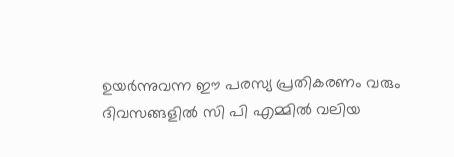ഉയർന്നുവന്ന ഈ പരസ്യ പ്രതികരണം വരും ദിവസങ്ങളിൽ സി പി എമ്മിൽ വലിയ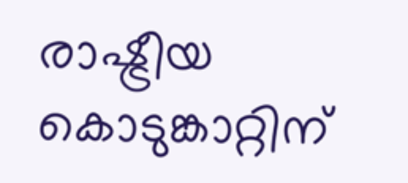രാഷ്ട്രീയ കൊടുങ്കാറ്റിന്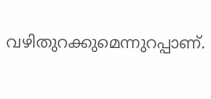വഴിതുറക്കുമെന്നുറപ്പാണ്.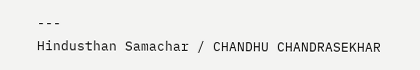---
Hindusthan Samachar / CHANDHU CHANDRASEKHAR